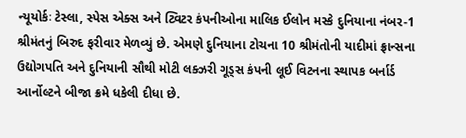ન્યૂયોર્કઃ ટેસ્લા, સ્પેસ એક્સ અને ટ્વિટર કંપનીઓના માલિક ઈલોન મસ્કે દુનિયાના નંબર-1 શ્રીમંતનું બિરુદ ફરીવાર મેળવ્યું છે. એમણે દુનિયાના ટોચના 10 શ્રીમંતોની યાદીમાં ફ્રાન્સના ઉદ્યોગપતિ અને દુનિયાની સૌથી મોટી લક્ઝરી ગૂડ્સ કંપની લૂઈ વિટનના સ્થાપક બર્નાર્ડ આર્નોલ્ટને બીજા ક્રમે ધકેલી દીધા છે.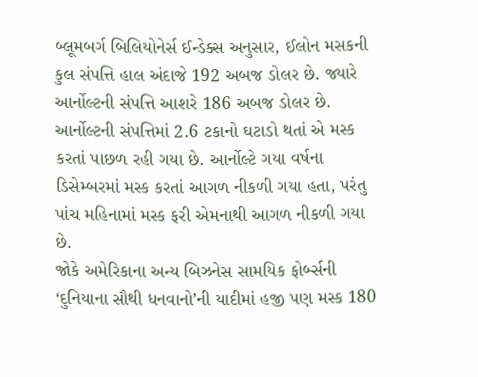બ્લૂમબર્ગ બિલિયોનેર્સ ઈન્ડેક્સ અનુસાર, ઈલોન મસકની કુલ સંપત્તિ હાલ અંદાજે 192 અબજ ડોલર છે. જ્યારે આર્નોલ્ટની સંપત્તિ આશરે 186 અબજ ડોલર છે. આર્નોલ્ટની સંપત્તિમાં 2.6 ટકાનો ઘટાડો થતાં એ મસ્ક કરતાં પાછળ રહી ગયા છે. આર્નોલ્ટે ગયા વર્ષના ડિસેમ્બરમાં મસ્ક કરતાં આગળ નીકળી ગયા હતા, પરંતુ પાંચ મહિનામાં મસ્ક ફરી એમનાથી આગળ નીકળી ગયા છે.
જોકે અમેરિકાના અન્ય બિઝનેસ સામયિક ફોર્બ્સની ‘દુનિયાના સૌથી ધનવાનો’ની યાદીમાં હજી પણ મસ્ક 180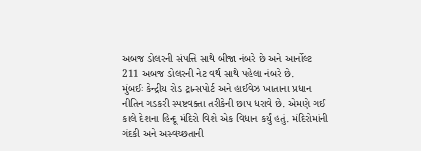અબજ ડોલરની સંપત્તિ સાથે બીજા નંબરે છે અને આર્નોલ્ટ 211 અબજ ડોલરની નેટ વર્થ સાથે પહેલા નંબરે છે.
મુંબઈઃ કેન્દ્રીય રોડ ટ્રાન્સપોર્ટ અને હાઈવેઝ ખાતાના પ્રધાન નીતિન ગડકરી સ્પષ્ટવક્તા તરીકેની છાપ ધરાવે છે. એમણે ગઈ કાલે દેશના હિન્દૂ મંદિરો વિશે એક વિધાન કર્યું હતું. મંદિરોમાંની ગંદકી અને અસ્વચ્છતાની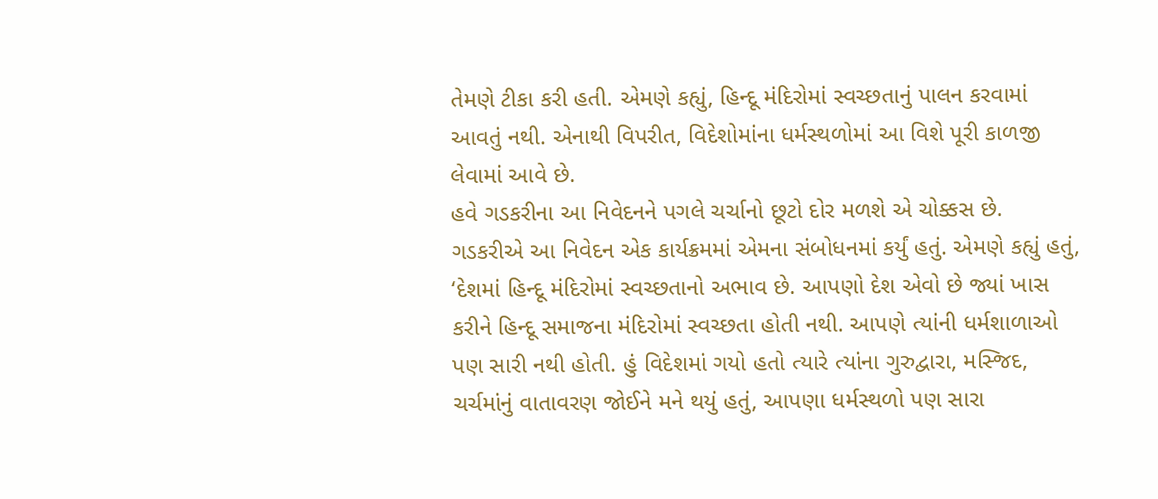તેમણે ટીકા કરી હતી. એમણે કહ્યું, હિન્દૂ મંદિરોમાં સ્વચ્છતાનું પાલન કરવામાં આવતું નથી. એનાથી વિપરીત, વિદેશોમાંના ધર્મસ્થળોમાં આ વિશે પૂરી કાળજી લેવામાં આવે છે.
હવે ગડકરીના આ નિવેદનને પગલે ચર્ચાનો છૂટો દોર મળશે એ ચોક્કસ છે.
ગડકરીએ આ નિવેદન એક કાર્યક્રમમાં એમના સંબોધનમાં કર્યું હતું. એમણે કહ્યું હતું, ‘દેશમાં હિન્દૂ મંદિરોમાં સ્વચ્છતાનો અભાવ છે. આપણો દેશ એવો છે જ્યાં ખાસ કરીને હિન્દૂ સમાજના મંદિરોમાં સ્વચ્છતા હોતી નથી. આપણે ત્યાંની ધર્મશાળાઓ પણ સારી નથી હોતી. હું વિદેશમાં ગયો હતો ત્યારે ત્યાંના ગુરુદ્વારા, મસ્જિદ, ચર્ચમાંનું વાતાવરણ જોઈને મને થયું હતું, આપણા ધર્મસ્થળો પણ સારા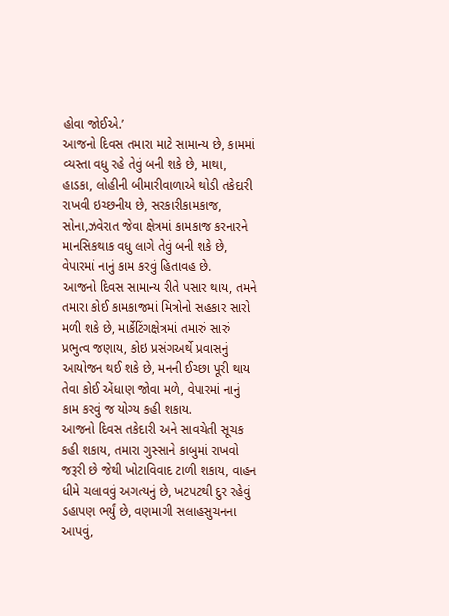હોવા જોઈએ.’
આજનો દિવસ તમારા માટે સામાન્ય છે, કામમાં વ્યસ્તા વધુ રહે તેવું બની શકે છે, માથા, હાડકા, લોહીની બીમારીવાળાએ થોડી તકેદારી રાખવી ઇચ્છનીય છે, સરકારીકામકાજ, સોના,ઝવેરાત જેવા ક્ષેત્રમાં કામકાજ કરનારને માનસિકથાક વધુ લાગે તેવું બની શકે છે, વેપારમાં નાનું કામ કરવું હિતાવહ છે.
આજનો દિવસ સામાન્ય રીતે પસાર થાય, તમને તમારા કોઈ કામકાજમાં મિત્રોનો સહકાર સારો મળી શકે છે, માર્કેટિંગક્ષેત્રમાં તમારું સારું પ્રભુત્વ જણાય, કોઇ પ્રસંગઅર્થે પ્રવાસનું આયોજન થઈ શકે છે, મનની ઈચ્છા પૂરી થાય તેવા કોઈ એંધાણ જોવા મળે, વેપારમાં નાનું કામ કરવું જ યોગ્ય કહી શકાય.
આજનો દિવસ તકેદારી અને સાવચેતી સૂચક કહી શકાય, તમારા ગુસ્સાને કાબુમાં રાખવો જરૂરી છે જેથી ખોટાવિવાદ ટાળી શકાય, વાહન ધીમે ચલાવવું અગત્યનું છે, ખટપટથી દુર રહેવું ડહાપણ ભર્યું છે, વણમાગી સલાહસુચનના આપવું,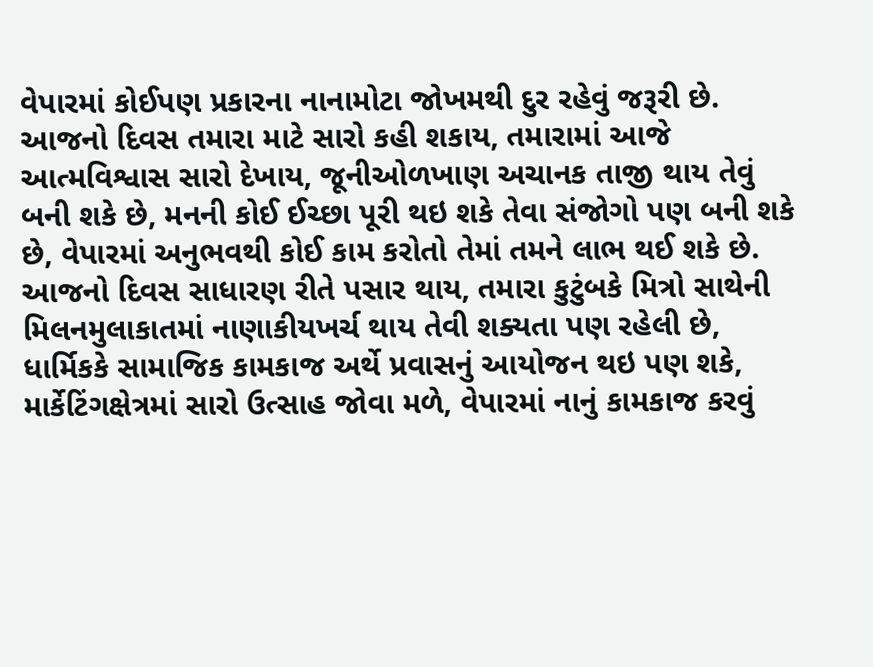વેપારમાં કોઈપણ પ્રકારના નાનામોટા જોખમથી દુર રહેવું જરૂરી છે.
આજનો દિવસ તમારા માટે સારો કહી શકાય, તમારામાં આજે આત્મવિશ્વાસ સારો દેખાય, જૂનીઓળખાણ અચાનક તાજી થાય તેવું બની શકે છે, મનની કોઈ ઈચ્છા પૂરી થઇ શકે તેવા સંજોગો પણ બની શકે છે, વેપારમાં અનુભવથી કોઈ કામ કરોતો તેમાં તમને લાભ થઈ શકે છે.
આજનો દિવસ સાધારણ રીતે પસાર થાય, તમારા કુટુંબકે મિત્રો સાથેની મિલનમુલાકાતમાં નાણાકીયખર્ચ થાય તેવી શક્યતા પણ રહેલી છે, ધાર્મિકકે સામાજિક કામકાજ અર્થે પ્રવાસનું આયોજન થઇ પણ શકે, માર્કેટિંગક્ષેત્રમાં સારો ઉત્સાહ જોવા મળે, વેપારમાં નાનું કામકાજ કરવું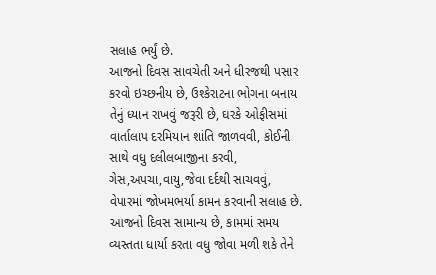સલાહ ભર્યું છે.
આજનો દિવસ સાવચેતી અને ધીરજથી પસાર કરવો ઇચ્છનીય છે, ઉશ્કેરાટના ભોગના બનાય તેનું ધ્યાન રાખવું જરૂરી છે, ઘરકે ઓફીસમાં વાર્તાલાપ દરમિયાન શાંતિ જાળવવી, કોઈની સાથે વધુ દલીલબાજીના કરવી, ગેસ,અપચા,વાયુ,જેવા દર્દથી સાચવવું, વેપારમાં જોખમભર્યા કામન કરવાની સલાહ છે.
આજનો દિવસ સામાન્ય છે, કામમાં સમય વ્યસ્તતા ધાર્યા કરતા વધુ જોવા મળી શકે તેને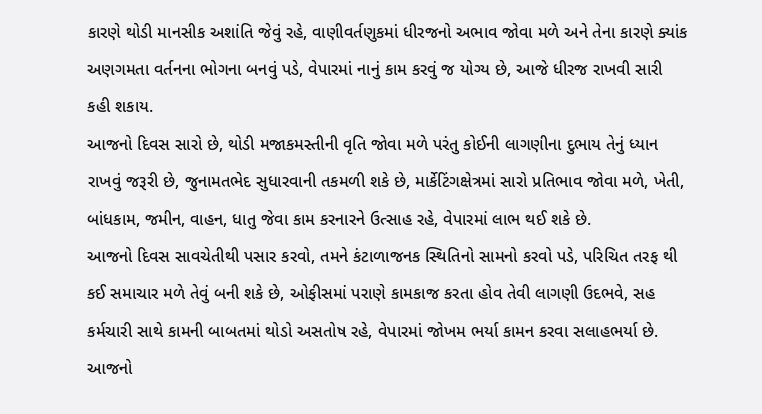કારણે થોડી માનસીક અશાંતિ જેવું રહે, વાણીવર્તણુકમાં ધીરજનો અભાવ જોવા મળે અને તેના કારણે ક્યાંક અણગમતા વર્તનના ભોગના બનવું પડે, વેપારમાં નાનું કામ કરવું જ યોગ્ય છે, આજે ધીરજ રાખવી સારી કહી શકાય.
આજનો દિવસ સારો છે, થોડી મજાકમસ્તીની વૃતિ જોવા મળે પરંતુ કોઈની લાગણીના દુભાય તેનું ધ્યાન રાખવું જરૂરી છે, જુનામતભેદ સુધારવાની તકમળી શકે છે, માર્કેટિંગક્ષેત્રમાં સારો પ્રતિભાવ જોવા મળે, ખેતી, બાંધકામ, જમીન, વાહન, ધાતુ જેવા કામ કરનારને ઉત્સાહ રહે, વેપારમાં લાભ થઈ શકે છે.
આજનો દિવસ સાવચેતીથી પસાર કરવો, તમને કંટાળાજનક સ્થિતિનો સામનો કરવો પડે, પરિચિત તરફ થી કઈ સમાચાર મળે તેવું બની શકે છે, ઓફીસમાં પરાણે કામકાજ કરતા હોવ તેવી લાગણી ઉદભવે, સહ કર્મચારી સાથે કામની બાબતમાં થોડો અસતોષ રહે, વેપારમાં જોખમ ભર્યા કામન કરવા સલાહભર્યા છે.
આજનો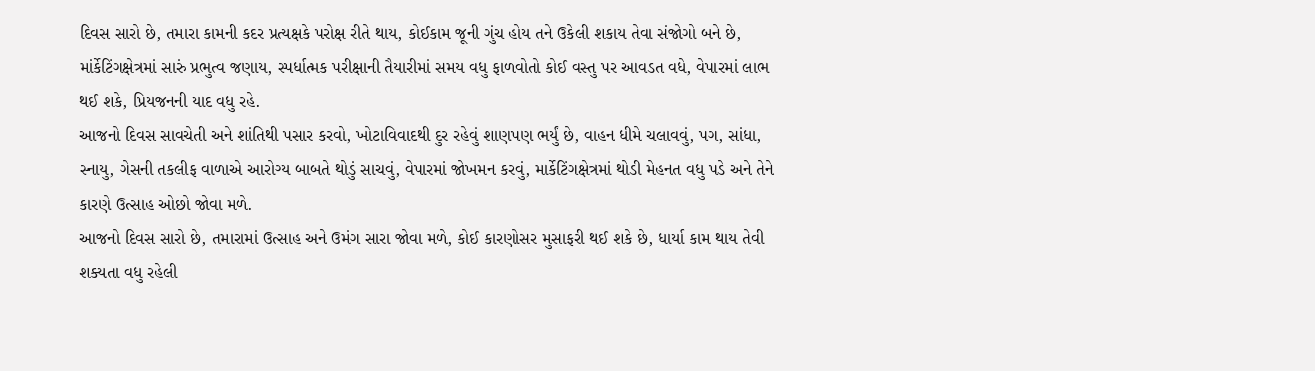દિવસ સારો છે, તમારા કામની કદર પ્રત્યક્ષકે પરોક્ષ રીતે થાય, કોઈકામ જૂની ગુંચ હોય તને ઉકેલી શકાય તેવા સંજોગો બને છે, માંર્કેટિંગક્ષેત્રમાં સારું પ્રભુત્વ જણાય, સ્પર્ધાત્મક પરીક્ષાની તૈયારીમાં સમય વધુ ફાળવોતો કોઈ વસ્તુ પર આવડત વધે, વેપારમાં લાભ થઈ શકે, પ્રિયજનની યાદ વધુ રહે.
આજનો દિવસ સાવચેતી અને શાંતિથી પસાર કરવો, ખોટાવિવાદથી દુર રહેવું શાણપણ ભર્યું છે, વાહન ધીમે ચલાવવું, પગ, સાંધા, સ્નાયુ, ગેસની તકલીફ વાળાએ આરોગ્ય બાબતે થોડું સાચવું, વેપારમાં જોખમન કરવું, માર્કેટિંગક્ષેત્રમાં થોડી મેહનત વધુ પડે અને તેને કારણે ઉત્સાહ ઓછો જોવા મળે.
આજનો દિવસ સારો છે, તમારામાં ઉત્સાહ અને ઉમંગ સારા જોવા મળે, કોઈ કારણોસર મુસાફરી થઈ શકે છે, ધાર્યા કામ થાય તેવી શક્યતા વધુ રહેલી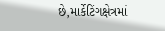છે,માર્કેટિંગક્ષેત્રમાં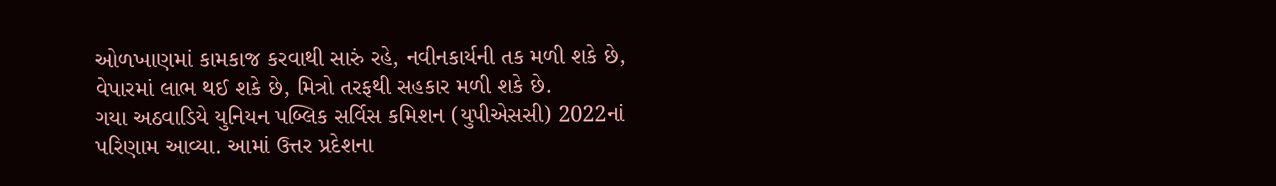ઓળખાણમાં કામકાજ કરવાથી સારું રહે, નવીનકાર્યની તક મળી શકે છે, વેપારમાં લાભ થઈ શકે છે, મિત્રો તરફથી સહકાર મળી શકે છે.
ગયા અઠવાડિયે યુનિયન પબ્લિક સર્વિસ કમિશન (યુપીએસસી) 2022નાં પરિણામ આવ્યા. આમાં ઉત્તર પ્રદેશના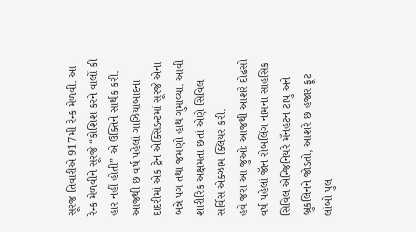સૂરજ તિવારીએ 917મી રેન્ક મેળવી. આ રેન્ક મેળવીને સૂરજે “કોશિશ કરને વાલોં કી હાર નહીં હોતી” એ ઉક્તિને સાર્થક કરી. આજથી છ વર્ષ પહેલાં ગાઝિયાબાદના દાદરીમાં એક ટ્રેન એક્સિડન્ટમાં સૂરજે એના બન્ને પગ તથા જમણો હાથ ગુમાવ્યા. આવી શારીરિક અક્ષમતા છતાં એણે સિવિલ સર્વિસ એક્ઝામ ક્લિયર કરી.
હવે જરા આ જુઓઃ આજથી આશરે દોઢસો વર્ષ પહેલાં જૉન રોબલિંગ નામના સાહસિક સિવિલ એન્જિનિયરે મૅનહટન ટાપુ અને બ્રુકલિનને જોડતો, આશરે છ હજાર ફૂટ લાંબો પુલ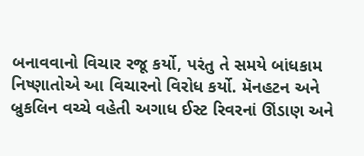બનાવવાનો વિચાર રજૂ કર્યો, પરંતુ તે સમયે બાંધકામ નિષ્ણાતોએ આ વિચારનો વિરોધ કર્યો. મૅનહટન અને બ્રુકલિન વચ્ચે વહેતી અગાધ ઈસ્ટ રિવરનાં ઊંડાણ અને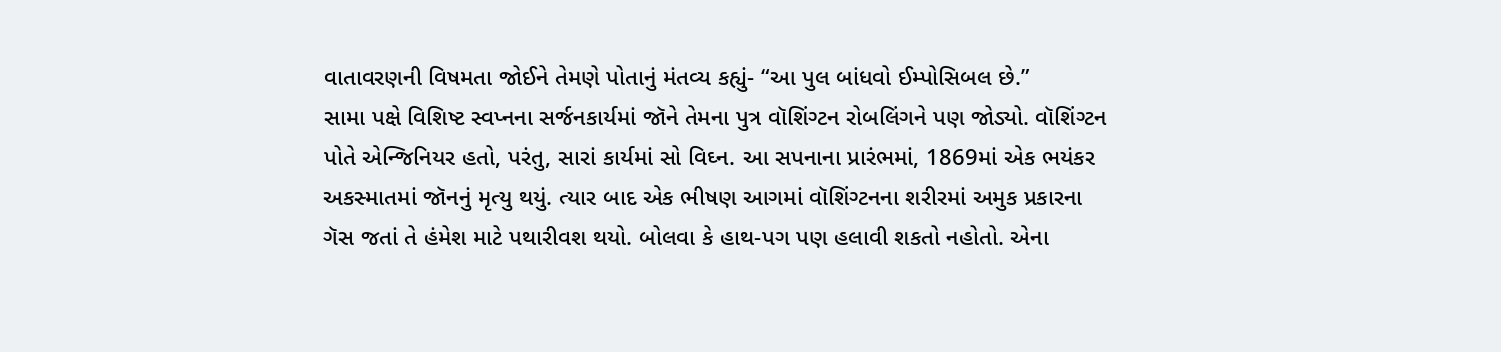વાતાવરણની વિષમતા જોઈને તેમણે પોતાનું મંતવ્ય કહ્યું- “આ પુલ બાંધવો ઈમ્પોસિબલ છે.”
સામા પક્ષે વિશિષ્ટ સ્વપ્નના સર્જનકાર્યમાં જૉને તેમના પુત્ર વૉશિંગ્ટન રોબલિંગને પણ જોડ્યો. વૉશિંગ્ટન પોતે એન્જિનિયર હતો, પરંતુ, સારાં કાર્યમાં સો વિઘ્ન. આ સપનાના પ્રારંભમાં, 1869માં એક ભયંકર અકસ્માતમાં જૉનનું મૃત્યુ થયું. ત્યાર બાદ એક ભીષણ આગમાં વૉશિંગ્ટનના શરીરમાં અમુક પ્રકારના ગૅસ જતાં તે હંમેશ માટે પથારીવશ થયો. બોલવા કે હાથ-પગ પણ હલાવી શકતો નહોતો. એના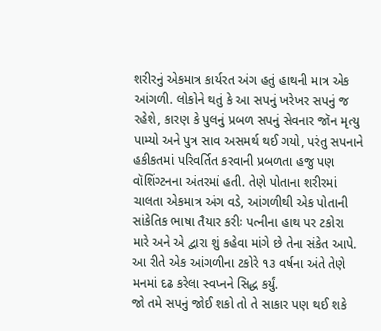શરીરનું એકમાત્ર કાર્યરત અંગ હતું હાથની માત્ર એક આંગળી. લોકોને થતું કે આ સપનું ખરેખર સપનું જ રહેશે, કારણ કે પુલનું પ્રબળ સપનું સેવનાર જૉન મૃત્યુ પામ્યો અને પુત્ર સાવ અસમર્થ થઈ ગયો, પરંતુ સપનાને હકીકતમાં પરિવર્તિત કરવાની પ્રબળતા હજુ પણ વૉશિંગ્ટનના અંતરમાં હતી. તેણે પોતાના શરીરમાં ચાલતા એકમાત્ર અંગ વડે, આંગળીથી એક પોતાની સાંકેતિક ભાષા તૈયાર કરીઃ પત્નીના હાથ પર ટકોરા મારે અને એ દ્વારા શું કહેવા માંગે છે તેના સંકેત આપે. આ રીતે એક આંગળીના ટકોરે ૧૩ વર્ષના અંતે તેણે મનમાં દઢ કરેલા સ્વપ્નને સિદ્ધ કર્યું.
જો તમે સપનું જોઈ શકો તો તે સાકાર પણ થઈ શકે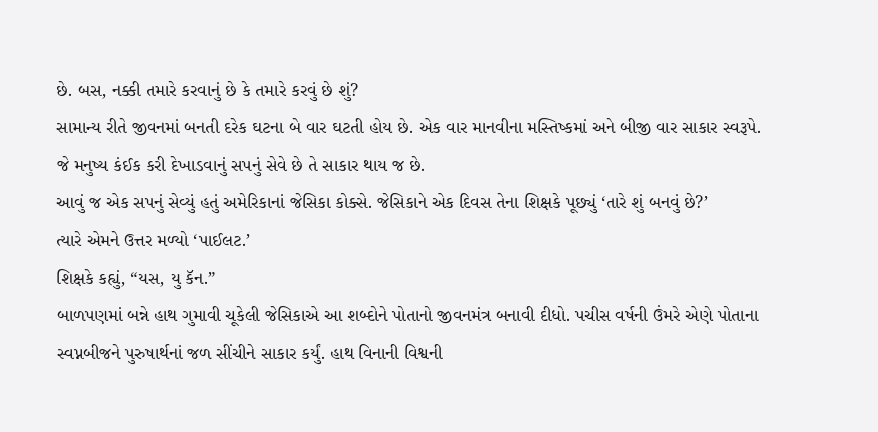છે. બસ, નક્કી તમારે કરવાનું છે કે તમારે કરવું છે શું?
સામાન્ય રીતે જીવનમાં બનતી દરેક ઘટના બે વાર ઘટતી હોય છે. એક વાર માનવીના મસ્તિષ્કમાં અને બીજી વાર સાકાર સ્વરૂપે. જે મનુષ્ય કંઈક કરી દેખાડવાનું સપનું સેવે છે તે સાકાર થાય જ છે.
આવું જ એક સપનું સેવ્યું હતું અમેરિકાનાં જેસિકા કોક્સે. જેસિકાને એક દિવસ તેના શિક્ષકે પૂછ્યું ‘તારે શું બનવું છે?’
ત્યારે એમને ઉત્તર મળ્યો ‘પાઈલટ.’
શિક્ષકે કહ્યું, “યસ, યુ કૅન.”
બાળપણમાં બન્ને હાથ ગુમાવી ચૂકેલી જેસિકાએ આ શબ્દોને પોતાનો જીવનમંત્ર બનાવી દીધો. પચીસ વર્ષની ઉંમરે એણે પોતાના સ્વપ્નબીજને પુરુષાર્થનાં જળ સીંચીને સાકાર કર્યું. હાથ વિનાની વિશ્વની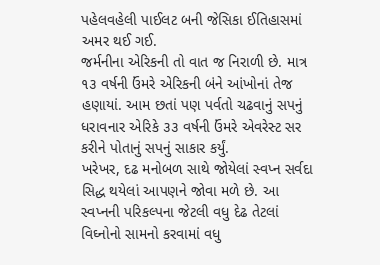પહેલવહેલી પાઈલટ બની જેસિકા ઈતિહાસમાં અમર થઈ ગઈ.
જર્મનીના એરિકની તો વાત જ નિરાળી છે. માત્ર ૧૩ વર્ષની ઉંમરે એરિકની બંને આંખોનાં તેજ હણાયાં. આમ છતાં પણ પર્વતો ચઢવાનું સપનું ધરાવનાર એરિકે ૩૩ વર્ષની ઉંમરે એવરેસ્ટ સર કરીને પોતાનું સપનું સાકાર કર્યું.
ખરેખર, દઢ મનોબળ સાથે જોયેલાં સ્વપ્ન સર્વદા સિદ્ધ થયેલાં આપણને જોવા મળે છે. આ સ્વપ્નની પરિકલ્પના જેટલી વધુ દેઢ તેટલાં વિઘ્નોનો સામનો કરવામાં વધુ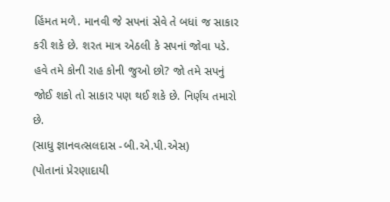હિંમત મળે. માનવી જે સપનાં સેવે તે બધાં જ સાકાર કરી શકે છે. શરત માત્ર એઠલી કે સપનાં જોવા પડે.
હવે તમે કોની રાહ કોની જુઓ છો? જો તમે સપનું જોઈ શકો તો સાકાર પણ થઈ શકે છે. નિર્ણય તમારો છે.
(સાધુ જ્ઞાનવત્સલદાસ -બી.એ.પી.એસ)
(પોતાનાં પ્રેરણાદાયી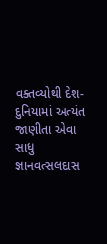વક્તવ્યોથી દેશ-દુનિયામાં અત્યંત જાણીતા એવા સાધુ જ્ઞાનવત્સલદાસ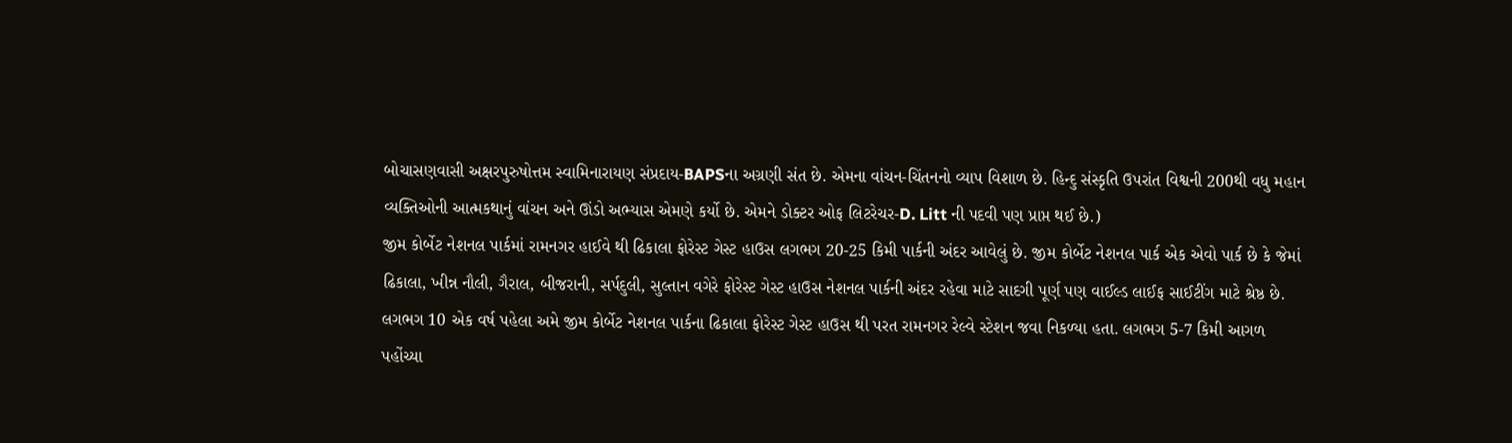બોચાસણવાસી અક્ષરપુરુષોત્તમ સ્વામિનારાયણ સંપ્રદાય-BAPSના અગ્રણી સંત છે. એમના વાંચન-ચિંતનનો વ્યાપ વિશાળ છે. હિન્દુ સંસ્કૃતિ ઉપરાંત વિશ્વની 200થી વધુ મહાન વ્યક્તિઓની આત્મકથાનું વાંચન અને ઊંડો અભ્યાસ એમણે કર્યો છે. એમને ડોક્ટર ઓફ લિટરેચર-D. Litt ની પદવી પણ પ્રાપ્ત થઈ છે.)
જીમ કોર્બેટ નેશનલ પાર્કમાં રામનગર હાઈવે થી ઢિકાલા ફોરેસ્ટ ગેસ્ટ હાઉસ લગભગ 20-25 કિમી પાર્કની અંદર આવેલું છે. જીમ કોર્બેટ નેશનલ પાર્ક એક એવો પાર્ક છે કે જેમાં ઢિકાલા, ખીન્ન નૌલી, ગૈરાલ, બીજરાની, સર્પદુલી, સુલ્તાન વગેરે ફોરેસ્ટ ગેસ્ટ હાઉસ નેશનલ પાર્કની અંદર રહેવા માટે સાદગી પૂર્ણ પણ વાઈલ્ડ લાઈફ સાઈટીંગ માટે શ્રેષ્ઠ છે.
લગભગ 10 એક વર્ષ પહેલા અમે જીમ કોર્બેટ નેશનલ પાર્કના ઢિકાલા ફોરેસ્ટ ગેસ્ટ હાઉસ થી પરત રામનગર રેલ્વે સ્ટેશન જવા નિકળ્યા હતા. લગભગ 5-7 કિમી આગળ પહોંચ્યા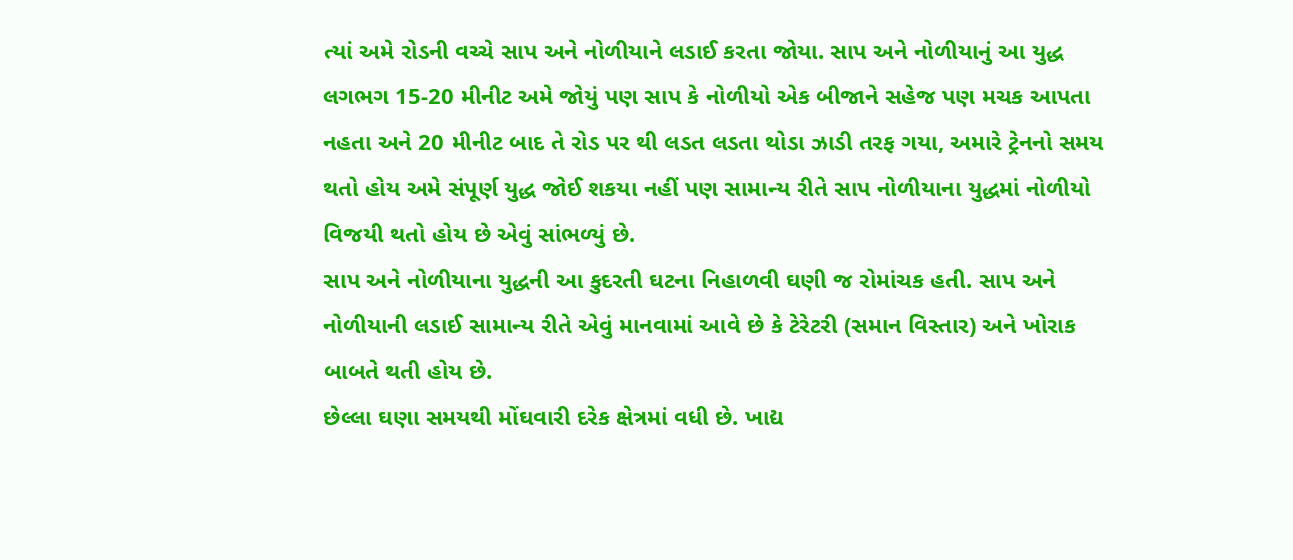ત્યાં અમે રોડની વચ્ચે સાપ અને નોળીયાને લડાઈ કરતા જોયા. સાપ અને નોળીયાનું આ યુદ્ધ લગભગ 15-20 મીનીટ અમે જોયું પણ સાપ કે નોળીયો એક બીજાને સહેજ પણ મચક આપતા નહતા અને 20 મીનીટ બાદ તે રોડ પર થી લડત લડતા થોડા ઝાડી તરફ ગયા, અમારે ટ્રેનનો સમય થતો હોય અમે સંપૂર્ણ યુદ્ધ જોઈ શકયા નહીં પણ સામાન્ય રીતે સાપ નોળીયાના યુદ્ધમાં નોળીયો વિજયી થતો હોય છે એવું સાંભળ્યું છે.
સાપ અને નોળીયાના યુદ્ધની આ કુદરતી ઘટના નિહાળવી ઘણી જ રોમાંચક હતી. સાપ અને નોળીયાની લડાઈ સામાન્ય રીતે એવું માનવામાં આવે છે કે ટેરેટરી (સમાન વિસ્તાર) અને ખોરાક બાબતે થતી હોય છે.
છેલ્લા ઘણા સમયથી મોંઘવારી દરેક ક્ષેત્રમાં વધી છે. ખાદ્ય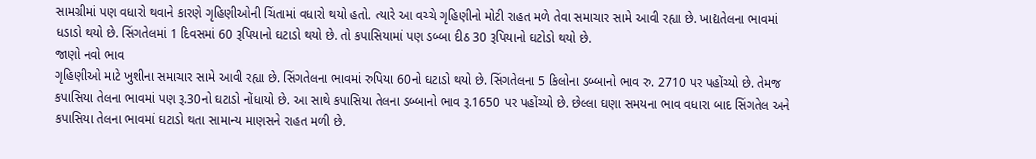સામગ્રીમાં પણ વધારો થવાને કારણે ગૃહિણીઓની ચિંતામાં વધારો થયો હતો. ત્યારે આ વચ્ચે ગૃહિણીનો મોટી રાહત મળે તેવા સમાચાર સામે આવી રહ્યા છે. ખાદ્યતેલના ભાવમાં ધડાડો થયો છે. સિંગતેલમાં 1 દિવસમાં 60 રૂપિયાનો ઘટાડો થયો છે. તો કપાસિયામાં પણ ડબ્બા દીઠ 30 રૂપિયાનો ઘટોડો થયો છે.
જાણો નવો ભાવ
ગૃહિણીઓ માટે ખુશીના સમાચાર સામે આવી રહ્યા છે. સિંગતેલના ભાવમાં રુપિયા 60નો ઘટાડો થયો છે. સિંગતેલના 5 કિલોના ડબ્બાનો ભાવ રુ. 2710 પર પહોંચ્યો છે. તેમજ કપાસિયા તેલના ભાવમાં પણ રૂ.30નો ઘટાડો નોંધાયો છે. આ સાથે કપાસિયા તેલના ડબ્બાનો ભાવ રૂ.1650 પર પહોંચ્યો છે. છેલ્લા ઘણા સમયના ભાવ વધારા બાદ સિંગતેલ અને કપાસિયા તેલના ભાવમાં ઘટાડો થતા સામાન્ય માણસને રાહત મળી છે.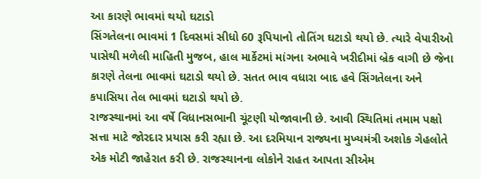આ કારણે ભાવમાં થયો ઘટાડો
સિંગતેલના ભાવમાં 1 દિવસમાં સીધો 60 રૂપિયાનો તોતિંગ ઘટાડો થયો છે. ત્યારે વેપારીઓ પાસેથી મળેલી માહિતી મુજબ, હાલ માર્કેટમાં માંગના અભાવે ખરીદીમાં બ્રેક વાગી છે જેના કારણે તેલના ભાવમાં ઘટાડો થયો છે. સતત ભાવ વધારા બાદ હવે સિંગતેલના અને કપાસિયા તેલ ભાવમાં ઘટાડો થયો છે.
રાજસ્થાનમાં આ વર્ષે વિધાનસભાની ચૂંટણી યોજાવાની છે. આવી સ્થિતિમાં તમામ પક્ષો સત્તા માટે જોરદાર પ્રયાસ કરી રહ્યા છે. આ દરમિયાન રાજ્યના મુખ્યમંત્રી અશોક ગેહલોતે એક મોટી જાહેરાત કરી છે. રાજસ્થાનના લોકોને રાહત આપતા સીએમ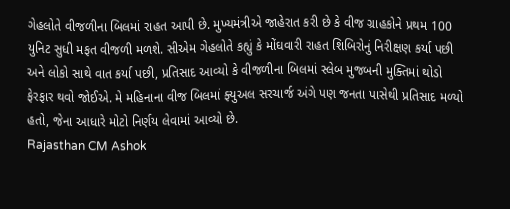ગેહલોતે વીજળીના બિલમાં રાહત આપી છે. મુખ્યમંત્રીએ જાહેરાત કરી છે કે વીજ ગ્રાહકોને પ્રથમ 100 યુનિટ સુધી મફત વીજળી મળશે. સીએમ ગેહલોતે કહ્યું કે મોંઘવારી રાહત શિબિરોનું નિરીક્ષણ કર્યા પછી અને લોકો સાથે વાત કર્યા પછી, પ્રતિસાદ આવ્યો કે વીજળીના બિલમાં સ્લેબ મુજબની મુક્તિમાં થોડો ફેરફાર થવો જોઈએ. મે મહિનાના વીજ બિલમાં ફ્યુઅલ સરચાર્જ અંગે પણ જનતા પાસેથી પ્રતિસાદ મળ્યો હતો, જેના આધારે મોટો નિર્ણય લેવામાં આવ્યો છે.
Rajasthan CM Ashok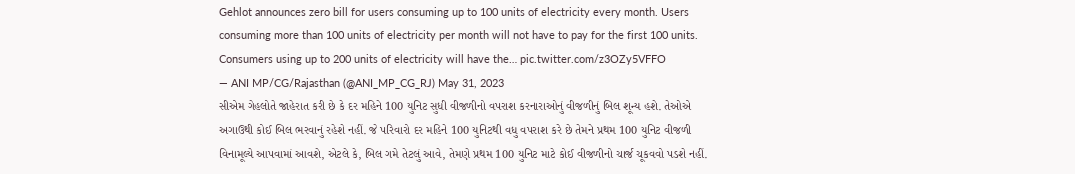Gehlot announces zero bill for users consuming up to 100 units of electricity every month. Users consuming more than 100 units of electricity per month will not have to pay for the first 100 units. Consumers using up to 200 units of electricity will have the… pic.twitter.com/z3OZy5VFFO
— ANI MP/CG/Rajasthan (@ANI_MP_CG_RJ) May 31, 2023
સીએમ ગેહલોતે જાહેરાત કરી છે કે દર મહિને 100 યુનિટ સુધી વીજળીનો વપરાશ કરનારાઓનું વીજળીનું બિલ શૂન્ય હશે. તેઓએ અગાઉથી કોઈ બિલ ભરવાનું રહેશે નહીં. જે પરિવારો દર મહિને 100 યુનિટથી વધુ વપરાશ કરે છે તેમને પ્રથમ 100 યુનિટ વીજળી વિનામૂલ્યે આપવામાં આવશે, એટલે કે, બિલ ગમે તેટલું આવે, તેમણે પ્રથમ 100 યુનિટ માટે કોઈ વીજળીનો ચાર્જ ચૂકવવો પડશે નહીં.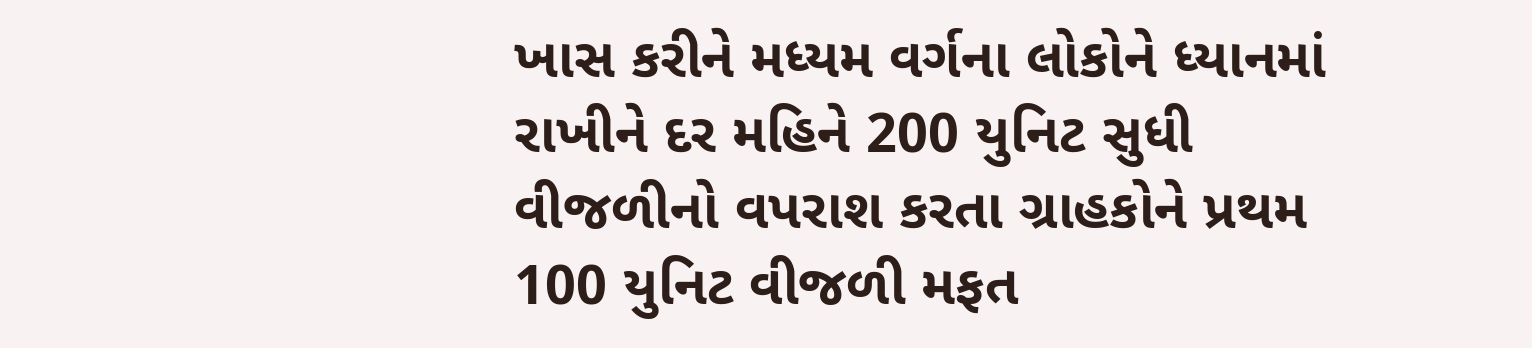ખાસ કરીને મધ્યમ વર્ગના લોકોને ધ્યાનમાં રાખીને દર મહિને 200 યુનિટ સુધી વીજળીનો વપરાશ કરતા ગ્રાહકોને પ્રથમ 100 યુનિટ વીજળી મફત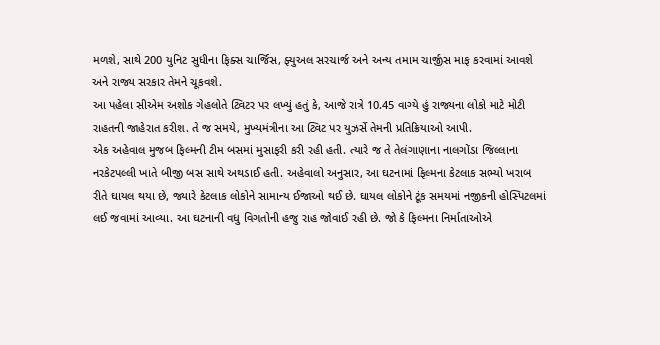મળશે, સાથે 200 યુનિટ સુધીના ફિક્સ ચાર્જિસ, ફ્યુઅલ સરચાર્જ અને અન્ય તમામ ચાર્જીસ માફ કરવામાં આવશે અને રાજ્ય સરકાર તેમને ચૂકવશે.
આ પહેલા સીએમ અશોક ગેહલોતે ટ્વિટર પર લખ્યું હતું કે, આજે રાત્રે 10.45 વાગ્યે હું રાજ્યના લોકો માટે મોટી રાહતની જાહેરાત કરીશ. તે જ સમયે, મુખ્યમંત્રીના આ ટ્વિટ પર યુઝર્સે તેમની પ્રતિક્રિયાઓ આપી.
એક અહેવાલ મુજબ ફિલ્મની ટીમ બસમાં મુસાફરી કરી રહી હતી. ત્યારે જ તે તેલંગાણાના નાલગોંડા જિલ્લાના નરકેટપલ્લી ખાતે બીજી બસ સાથે અથડાઈ હતી. અહેવાલો અનુસાર, આ ઘટનામાં ફિલ્મના કેટલાક સભ્યો ખરાબ રીતે ઘાયલ થયા છે, જ્યારે કેટલાક લોકોને સામાન્ય ઈજાઓ થઈ છે. ઘાયલ લોકોને ટૂંક સમયમાં નજીકની હોસ્પિટલમાં લઈ જવામાં આવ્યા. આ ઘટનાની વધુ વિગતોની હજુ રાહ જોવાઈ રહી છે. જો કે ફિલ્મના નિર્માતાઓએ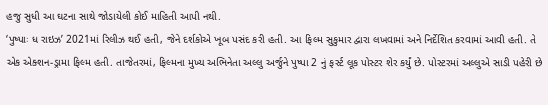હજુ સુધી આ ઘટના સાથે જોડાયેલી કોઈ માહિતી આપી નથી.
‘પુષ્પાઃ ધ રાઇઝ’ 2021માં રિલીઝ થઈ હતી, જેને દર્શકોએ ખૂબ પસંદ કરી હતી. આ ફિલ્મ સુકુમાર દ્વારા લખવામાં અને નિર્દેશિત કરવામાં આવી હતી. તે એક એક્શન-ડ્રામા ફિલ્મ હતી. તાજેતરમાં, ફિલ્મના મુખ્ય અભિનેતા અલ્લુ અર્જુને પુષ્પા 2 નું ફર્સ્ટ લૂક પોસ્ટર શેર કર્યું છે. પોસ્ટરમાં અલ્લુએ સાડી પહેરી છે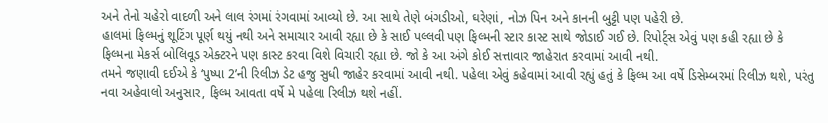અને તેનો ચહેરો વાદળી અને લાલ રંગમાં રંગવામાં આવ્યો છે. આ સાથે તેણે બંગડીઓ, ઘરેણાં, નોઝ પિન અને કાનની બુટ્ટી પણ પહેરી છે.
હાલમાં ફિલ્મનું શૂટિંગ પૂર્ણ થયું નથી અને સમાચાર આવી રહ્યા છે કે સાઈ પલ્લવી પણ ફિલ્મની સ્ટાર કાસ્ટ સાથે જોડાઈ ગઈ છે. રિપોર્ટ્સ એવું પણ કહી રહ્યા છે કે ફિલ્મના મેકર્સ બોલિવૂડ એક્ટરને પણ કાસ્ટ કરવા વિશે વિચારી રહ્યા છે. જો કે આ અંગે કોઈ સત્તાવાર જાહેરાત કરવામાં આવી નથી.
તમને જણાવી દઈએ કે ‘પુષ્પા 2’ની રિલીઝ ડેટ હજુ સુધી જાહેર કરવામાં આવી નથી. પહેલા એવું કહેવામાં આવી રહ્યું હતું કે ફિલ્મ આ વર્ષે ડિસેમ્બરમાં રિલીઝ થશે, પરંતુ નવા અહેવાલો અનુસાર, ફિલ્મ આવતા વર્ષે મે પહેલા રિલીઝ થશે નહીં.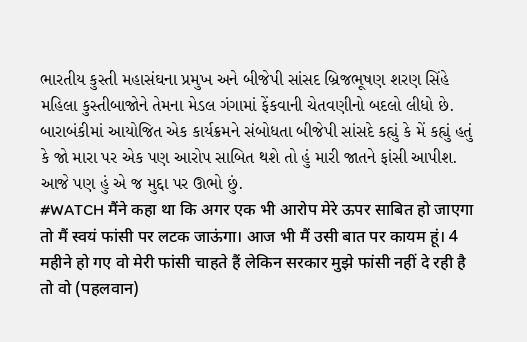ભારતીય કુસ્તી મહાસંઘના પ્રમુખ અને બીજેપી સાંસદ બ્રિજભૂષણ શરણ સિંહે મહિલા કુસ્તીબાજોને તેમના મેડલ ગંગામાં ફેંકવાની ચેતવણીનો બદલો લીધો છે. બારાબંકીમાં આયોજિત એક કાર્યક્રમને સંબોધતા બીજેપી સાંસદે કહ્યું કે મેં કહ્યું હતું કે જો મારા પર એક પણ આરોપ સાબિત થશે તો હું મારી જાતને ફાંસી આપીશ. આજે પણ હું એ જ મુદ્દા પર ઊભો છું.
#WATCH मैंने कहा था कि अगर एक भी आरोप मेरे ऊपर साबित हो जाएगा तो मैं स्वयं फांसी पर लटक जाऊंगा। आज भी मैं उसी बात पर कायम हूं। 4 महीने हो गए वो मेरी फांसी चाहते हैं लेकिन सरकार मुझे फांसी नहीं दे रही है तो वो (पहलवान)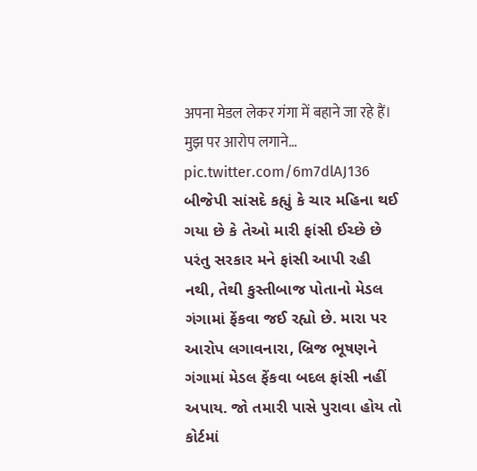अपना मेडल लेकर गंगा में बहाने जा रहे हैं। मुझ पर आरोप लगाने… pic.twitter.com/6m7dlAJ136
બીજેપી સાંસદે કહ્યું કે ચાર મહિના થઈ ગયા છે કે તેઓ મારી ફાંસી ઈચ્છે છે પરંતુ સરકાર મને ફાંસી આપી રહી નથી, તેથી કુસ્તીબાજ પોતાનો મેડલ ગંગામાં ફેંકવા જઈ રહ્યો છે. મારા પર આરોપ લગાવનારા, બ્રિજ ભૂષણને ગંગામાં મેડલ ફેંકવા બદલ ફાંસી નહીં અપાય. જો તમારી પાસે પુરાવા હોય તો કોર્ટમાં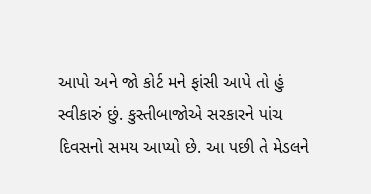આપો અને જો કોર્ટ મને ફાંસી આપે તો હું સ્વીકારું છું. કુસ્તીબાજોએ સરકારને પાંચ દિવસનો સમય આપ્યો છે. આ પછી તે મેડલને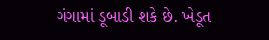ગંગામાં ડૂબાડી શકે છે. ખેડૂત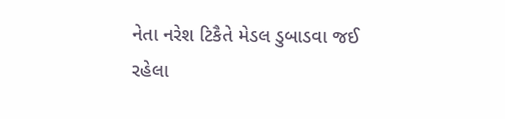નેતા નરેશ ટિકૈતે મેડલ ડુબાડવા જઈ રહેલા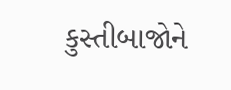કુસ્તીબાજોને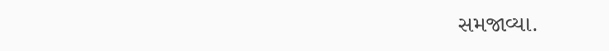સમજાવ્યા.